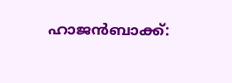ഹാജൻബാക്ക്: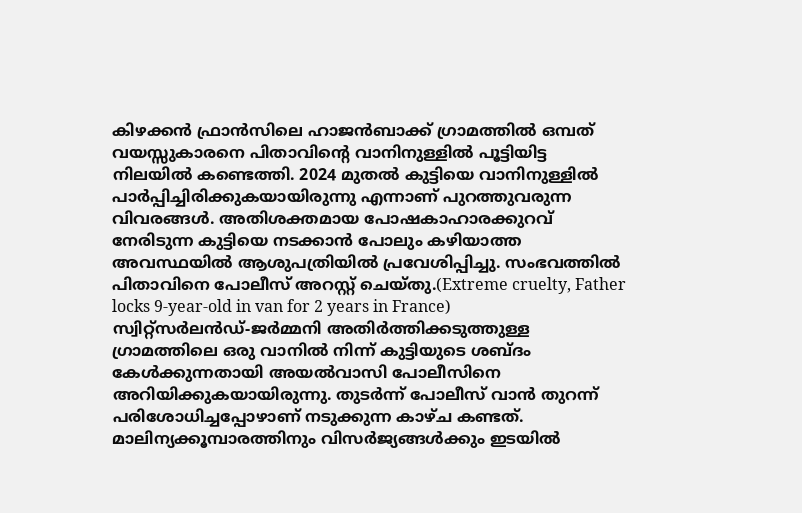കിഴക്കൻ ഫ്രാൻസിലെ ഹാജൻബാക്ക് ഗ്രാമത്തിൽ ഒമ്പത് വയസ്സുകാരനെ പിതാവിന്റെ വാനിനുള്ളിൽ പൂട്ടിയിട്ട നിലയിൽ കണ്ടെത്തി. 2024 മുതൽ കുട്ടിയെ വാനിനുള്ളിൽ പാർപ്പിച്ചിരിക്കുകയായിരുന്നു എന്നാണ് പുറത്തുവരുന്ന വിവരങ്ങൾ. അതിശക്തമായ പോഷകാഹാരക്കുറവ് നേരിടുന്ന കുട്ടിയെ നടക്കാൻ പോലും കഴിയാത്ത അവസ്ഥയിൽ ആശുപത്രിയിൽ പ്രവേശിപ്പിച്ചു. സംഭവത്തിൽ പിതാവിനെ പോലീസ് അറസ്റ്റ് ചെയ്തു.(Extreme cruelty, Father locks 9-year-old in van for 2 years in France)
സ്വിറ്റ്സർലൻഡ്-ജർമ്മനി അതിർത്തിക്കടുത്തുള്ള ഗ്രാമത്തിലെ ഒരു വാനിൽ നിന്ന് കുട്ടിയുടെ ശബ്ദം കേൾക്കുന്നതായി അയൽവാസി പോലീസിനെ അറിയിക്കുകയായിരുന്നു. തുടർന്ന് പോലീസ് വാൻ തുറന്ന് പരിശോധിച്ചപ്പോഴാണ് നടുക്കുന്ന കാഴ്ച കണ്ടത്. മാലിന്യക്കൂമ്പാരത്തിനും വിസർജ്യങ്ങൾക്കും ഇടയിൽ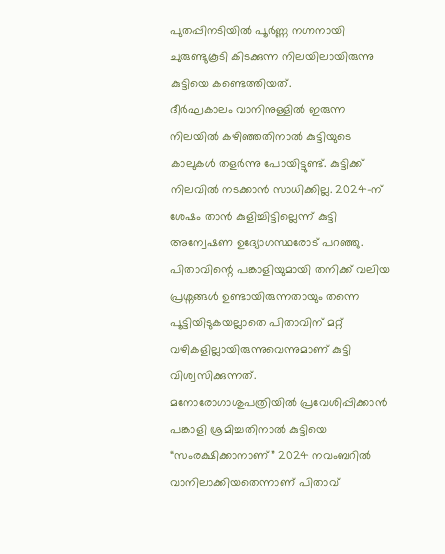പുതപ്പിനടിയിൽ പൂർണ്ണ നഗ്നനായി ചുരുണ്ടുകൂടി കിടക്കുന്ന നിലയിലായിരുന്നു കുട്ടിയെ കണ്ടെത്തിയത്.
ദീർഘകാലം വാനിനുള്ളിൽ ഇരുന്ന നിലയിൽ കഴിഞ്ഞതിനാൽ കുട്ടിയുടെ കാലുകൾ തളർന്നു പോയിട്ടുണ്ട്. കുട്ടിക്ക് നിലവിൽ നടക്കാൻ സാധിക്കില്ല. 2024-ന് ശേഷം താൻ കുളിച്ചിട്ടില്ലെന്ന് കുട്ടി അന്വേഷണ ഉദ്യോഗസ്ഥരോട് പറഞ്ഞു. പിതാവിന്റെ പങ്കാളിയുമായി തനിക്ക് വലിയ പ്രശ്നങ്ങൾ ഉണ്ടായിരുന്നതായും തന്നെ പൂട്ടിയിടുകയല്ലാതെ പിതാവിന് മറ്റ് വഴികളില്ലായിരുന്നുവെന്നുമാണ് കുട്ടി വിശ്വസിക്കുന്നത്.
മനോരോഗാശുപത്രിയിൽ പ്രവേശിപ്പിക്കാൻ പങ്കാളി ശ്രമിച്ചതിനാൽ കുട്ടിയെ “സംരക്ഷിക്കാനാണ്” 2024 നവംബറിൽ വാനിലാക്കിയതെന്നാണ് പിതാവ്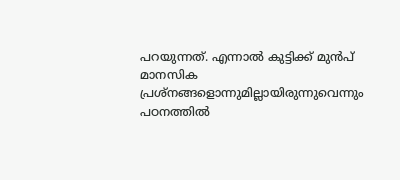പറയുന്നത്. എന്നാൽ കുട്ടിക്ക് മുൻപ് മാനസിക പ്രശ്നങ്ങളൊന്നുമില്ലായിരുന്നുവെന്നും പഠനത്തിൽ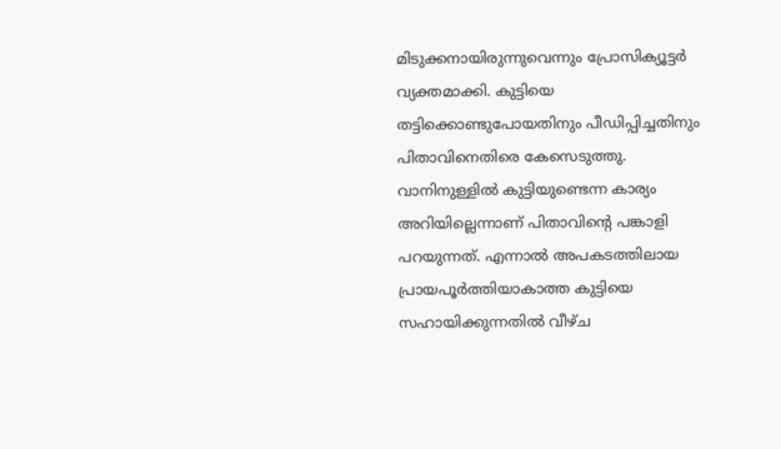മിടുക്കനായിരുന്നുവെന്നും പ്രോസിക്യൂട്ടർ വ്യക്തമാക്കി. കുട്ടിയെ തട്ടിക്കൊണ്ടുപോയതിനും പീഡിപ്പിച്ചതിനും പിതാവിനെതിരെ കേസെടുത്തു. വാനിനുള്ളിൽ കുട്ടിയുണ്ടെന്ന കാര്യം അറിയില്ലെന്നാണ് പിതാവിന്റെ പങ്കാളി പറയുന്നത്. എന്നാൽ അപകടത്തിലായ പ്രായപൂർത്തിയാകാത്ത കുട്ടിയെ സഹായിക്കുന്നതിൽ വീഴ്ച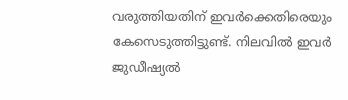വരുത്തിയതിന് ഇവർക്കെതിരെയും കേസെടുത്തിട്ടുണ്ട്. നിലവിൽ ഇവർ ജുഡീഷ്യൽ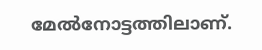മേൽനോട്ടത്തിലാണ്.